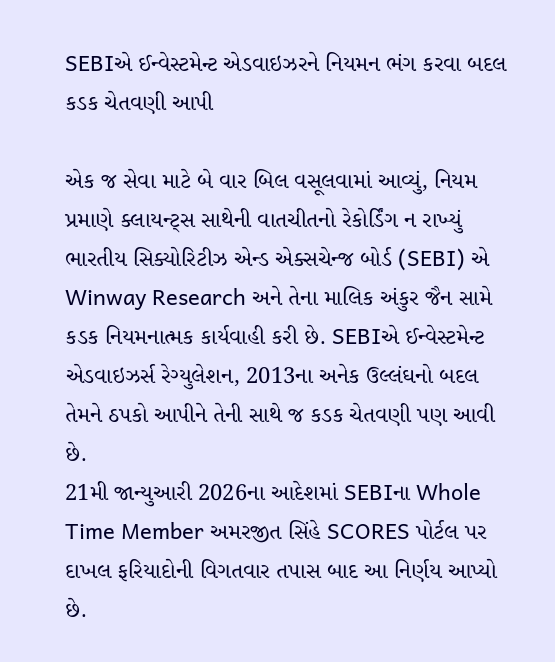SEBIએ ઈન્વેસ્ટમેન્ટ એડવાઇઝરને નિયમન ભંગ કરવા બદલ કડક ચેતવણી આપી

એક જ સેવા માટે બે વાર બિલ વસૂલવામાં આવ્યું, નિયમ પ્રમાણે ક્લાયન્ટ્સ સાથેની વાતચીતનો રેકોર્ડિંગ ન રાખ્યું
ભારતીય સિક્યોરિટીઝ એન્ડ એક્સચેન્જ બોર્ડ (SEBI) એ Winway Research અને તેના માલિક અંકુર જૈન સામે કડક નિયમનાત્મક કાર્યવાહી કરી છે. SEBIએ ઈન્વેસ્ટમેન્ટ એડવાઇઝર્સ રેગ્યુલેશન, 2013ના અનેક ઉલ્લંઘનો બદલ તેમને ઠપકો આપીને તેની સાથે જ કડક ચેતવણી પણ આવી છે.
21મી જાન્યુઆરી 2026ના આદેશમાં SEBIના Whole Time Member અમરજીત સિંહે SCORES પોર્ટલ પર દાખલ ફરિયાદોની વિગતવાર તપાસ બાદ આ નિર્ણય આપ્યો છે.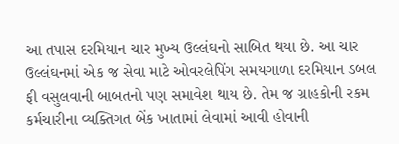આ તપાસ દરમિયાન ચાર મુખ્ય ઉલ્લંઘનો સાબિત થયા છે. આ ચાર ઉલ્લંઘનમાં એક જ સેવા માટે ઓવરલેપિંગ સમયગાળા દરમિયાન ડબલ ફી વસુલવાની બાબતનો પણ સમાવેશ થાય છે. તેમ જ ગ્રાહકોની રકમ કર્મચારીના વ્યક્તિગત બેંક ખાતામાં લેવામાં આવી હોવાની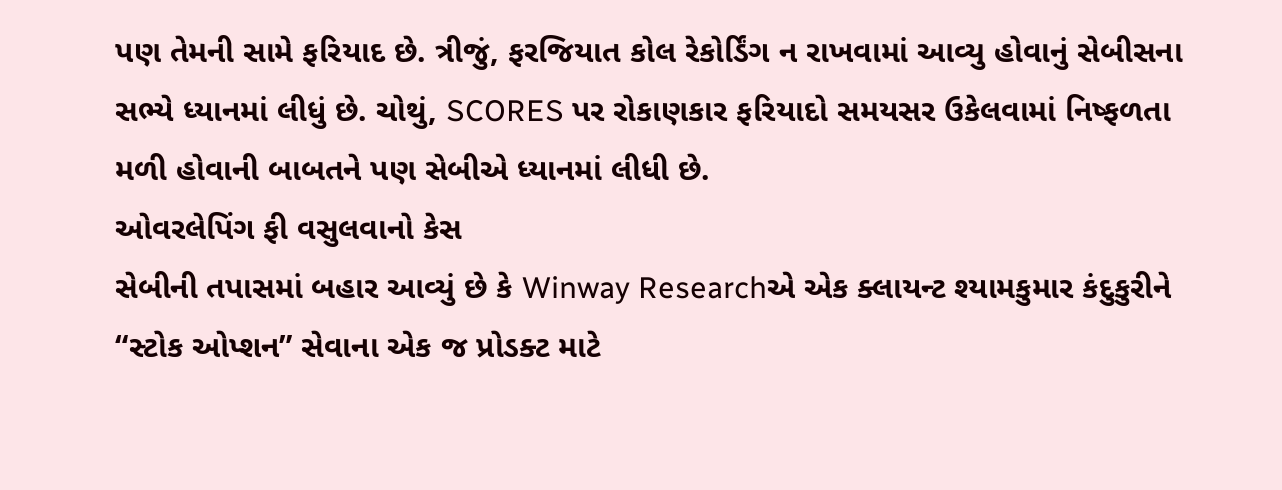પણ તેમની સામે ફરિયાદ છે. ત્રીજું, ફરજિયાત કોલ રેકોર્ડિંગ ન રાખવામાં આવ્યુ હોવાનું સેબીસના સભ્યે ધ્યાનમાં લીધું છે. ચોથું, SCORES પર રોકાણકાર ફરિયાદો સમયસર ઉકેલવામાં નિષ્ફળતા મળી હોવાની બાબતને પણ સેબીએ ધ્યાનમાં લીધી છે.
ઓવરલેપિંગ ફી વસુલવાનો કેસ
સેબીની તપાસમાં બહાર આવ્યું છે કે Winway Researchએ એક ક્લાયન્ટ શ્યામકુમાર કંદુકુરીને “સ્ટોક ઓપ્શન” સેવાના એક જ પ્રોડક્ટ માટે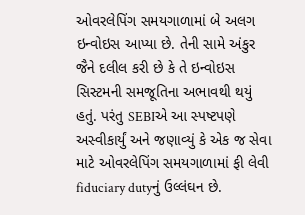ઓવરલેપિંગ સમયગાળામાં બે અલગ ઇન્વોઇસ આપ્યા છે. તેની સામે અંકુર જૈને દલીલ કરી છે કે તે ઇન્વોઇસ સિસ્ટમની સમજૂતિના અભાવથી થયું હતું. પરંતુ SEBIએ આ સ્પષ્ટપણે અસ્વીકાર્યું અને જણાવ્યું કે એક જ સેવા માટે ઓવરલેપિંગ સમયગાળામાં ફી લેવી fiduciary dutyનું ઉલ્લંઘન છે.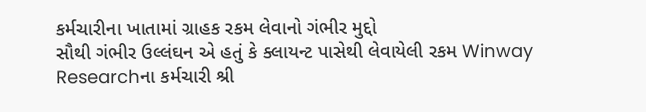કર્મચારીના ખાતામાં ગ્રાહક રકમ લેવાનો ગંભીર મુદ્દો
સૌથી ગંભીર ઉલ્લંઘન એ હતું કે ક્લાયન્ટ પાસેથી લેવાયેલી રકમ Winway Researchના કર્મચારી શ્રી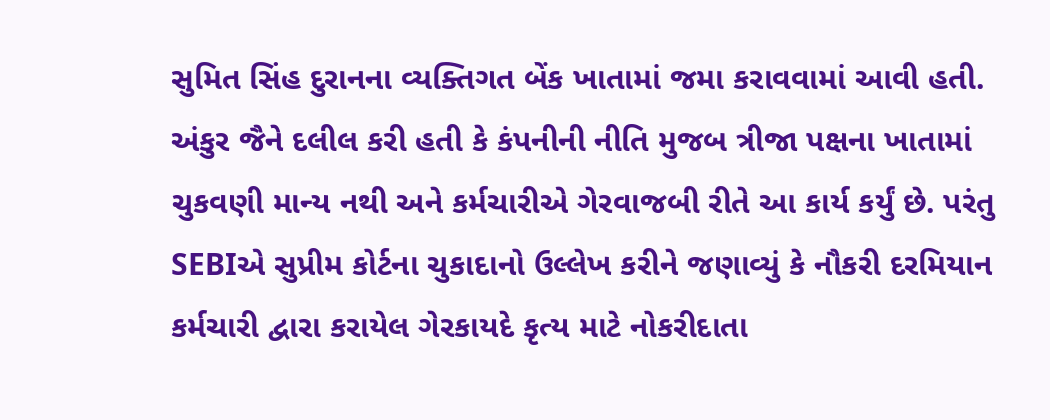સુમિત સિંહ દુરાનના વ્યક્તિગત બેંક ખાતામાં જમા કરાવવામાં આવી હતી. અંકુર જૈને દલીલ કરી હતી કે કંપનીની નીતિ મુજબ ત્રીજા પક્ષના ખાતામાં ચુકવણી માન્ય નથી અને કર્મચારીએ ગેરવાજબી રીતે આ કાર્ય કર્યું છે. પરંતુ SEBIએ સુપ્રીમ કોર્ટના ચુકાદાનો ઉલ્લેખ કરીને જણાવ્યું કે નૌકરી દરમિયાન કર્મચારી દ્વારા કરાયેલ ગેરકાયદે કૃત્ય માટે નોકરીદાતા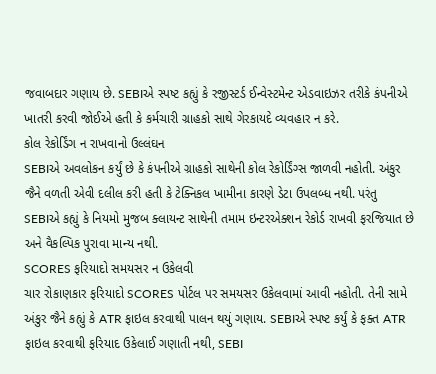જવાબદાર ગણાય છે. SEBIએ સ્પષ્ટ કહ્યું કે રજીસ્ટર્ડ ઈન્વેસ્ટમેન્ટ એડવાઇઝર તરીકે કંપનીએ ખાતરી કરવી જોઈએ હતી કે કર્મચારી ગ્રાહકો સાથે ગેરકાયદે વ્યવહાર ન કરે.
કોલ રેકોર્ડિંગ ન રાખવાનો ઉલ્લંઘન
SEBIએ અવલોકન કર્યું છે કે કંપનીએ ગ્રાહકો સાથેની કોલ રેકોર્ડિંગ્સ જાળવી નહોતી. અંકુર જૈને વળતી એવી દલીલ કરી હતી કે ટેક્નિકલ ખામીના કારણે ડેટા ઉપલબ્ધ નથી. પરંતુ SEBIએ કહ્યું કે નિયમો મુજબ ક્લાયન્ટ સાથેની તમામ ઇન્ટરએક્શન રેકોર્ડ રાખવી ફરજિયાત છે અને વૈકલ્પિક પુરાવા માન્ય નથી.
SCORES ફરિયાદો સમયસર ન ઉકેલવી
ચાર રોકાણકાર ફરિયાદો SCORES પોર્ટલ પર સમયસર ઉકેલવામાં આવી નહોતી. તેની સામે અંકુર જૈને કહ્યું કે ATR ફાઇલ કરવાથી પાલન થયું ગણાય. SEBIએ સ્પષ્ટ કર્યું કે ફક્ત ATR ફાઇલ કરવાથી ફરિયાદ ઉકેલાઈ ગણાતી નથી, SEBI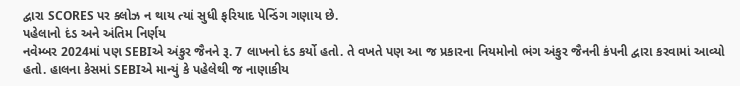દ્વારા SCORES પર ક્લોઝ ન થાય ત્યાં સુધી ફરિયાદ પેન્ડિંગ ગણાય છે.
પહેલાનો દંડ અને અંતિમ નિર્ણય
નવેમ્બર 2024માં પણ SEBIએ અંકુર જૈનને રૂ. 7 લાખનો દંડ કર્યો હતો. તે વખતે પણ આ જ પ્રકારના નિયમોનો ભંગ અંકુર જૈનની કંપની દ્વારા કરવામાં આવ્યો હતો. હાલના કેસમાં SEBIએ માન્યું કે પહેલેથી જ નાણાકીય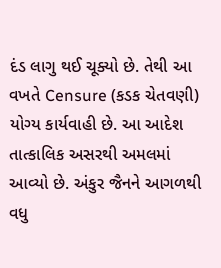દંડ લાગુ થઈ ચૂક્યો છે. તેથી આ વખતે Censure (કડક ચેતવણી) યોગ્ય કાર્યવાહી છે. આ આદેશ તાત્કાલિક અસરથી અમલમાં આવ્યો છે. અંકુર જૈનને આગળથી વધુ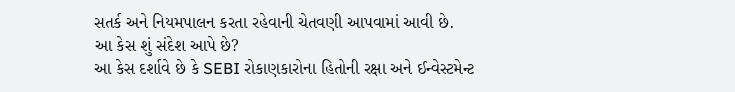સતર્ક અને નિયમપાલન કરતા રહેવાની ચેતવણી આપવામાં આવી છે.
આ કેસ શું સંદેશ આપે છે?
આ કેસ દર્શાવે છે કે SEBI રોકાણકારોના હિતોની રક્ષા અને ઈન્વેસ્ટમેન્ટ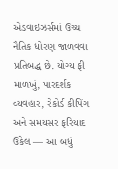એડવાઇઝર્સમાં ઉચ્ચ નૈતિક ધોરણ જાળવવા પ્રતિબદ્ધ છે. યોગ્ય ફી માળખું, પારદર્શક વ્યવહાર, રેકોર્ડ કીપિંગ અને સમયસર ફરિયાદ ઉકેલ — આ બધું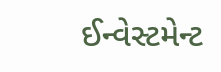ઈન્વેસ્ટમેન્ટ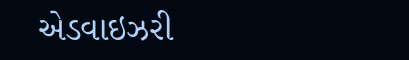એડવાઇઝરી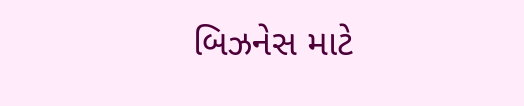બિઝનેસ માટે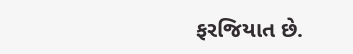ફરજિયાત છે.